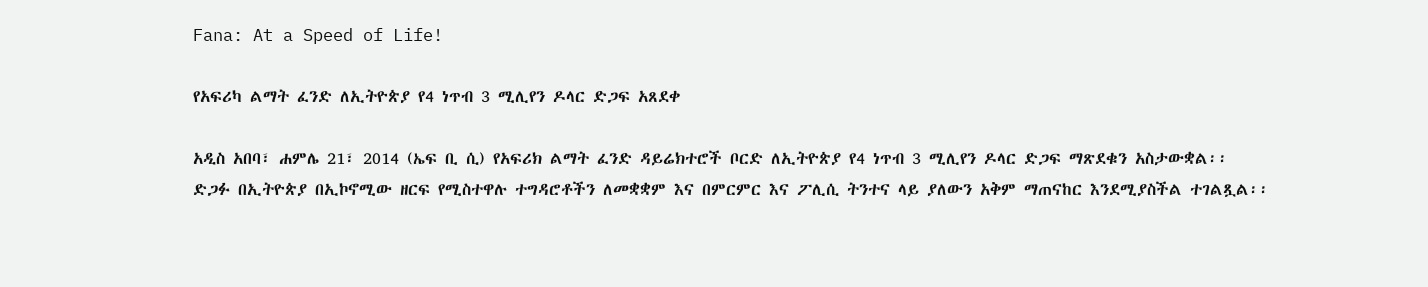Fana: At a Speed of Life!

የአፍሪካ ልማት ፈንድ ለኢትዮጵያ የ4 ነጥብ 3 ሚሊየን ዶላር ድጋፍ አጸደቀ

አዲስ አበባ፣ ሐምሌ 21፣ 2014 (ኤፍ ቢ ሲ) የአፍሪክ ልማት ፈንድ ዳይሬክተሮች ቦርድ ለኢትዮጵያ የ4 ነጥብ 3 ሚሊየን ዶላር ድጋፍ ማጽደቁን አስታውቋል፡፡
ድጋፉ በኢትዮጵያ በኢኮኖሚው ዘርፍ የሚስተዋሉ ተግዳሮቶችን ለመቋቋም እና በምርምር እና ፖሊሲ ትንተና ላይ ያለውን አቅም ማጠናከር እንደሚያስችል ተገልጿል፡፡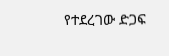የተደረገው ድጋፍ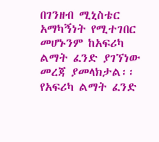በገንዘብ ሚኒስቴር አማካኝነት የሚተገበር መሆኑንም ከአፍሪካ ልማት ፈንድ ያገኘነው መረጃ ያመላክታል፡፡
የአፍሪካ ልማት ፈንድ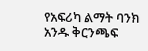የአፍሪካ ልማት ባንክ አንዱ ቅርንጫፍ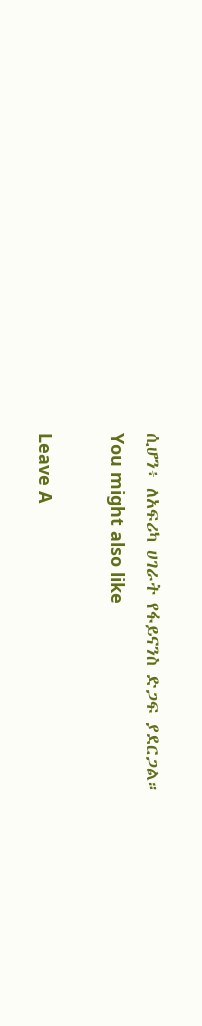ሲሆን፥ ለአፍሪካ ሀገራት የፋይናንስ ድጋፍ ያደርጋል።
You might also like

Leave A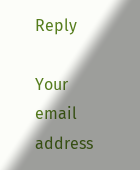Reply

Your email address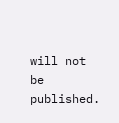will not be published.